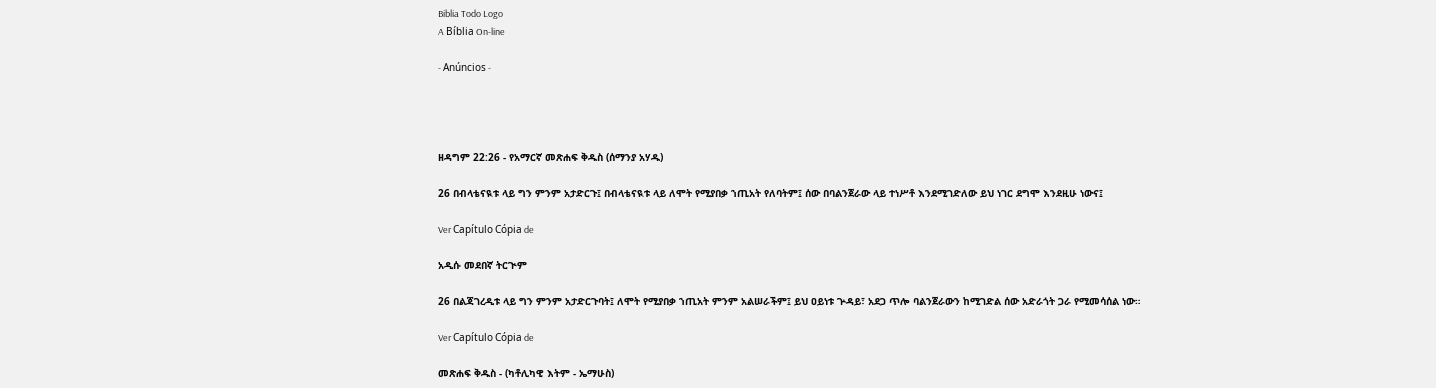Biblia Todo Logo
A Bíblia On-line

- Anúncios -




ዘዳግም 22:26 - የአማርኛ መጽሐፍ ቅዱስ (ሰማንያ አሃዱ)

26 በብላቴናዪቱ ላይ ግን ምንም አታድርጉ፤ በብላቴናዪቱ ላይ ለሞት የሚያበቃ ኀጢአት የለባትም፤ ሰው በባልንጀራው ላይ ተነሥቶ እንደሚገድለው ይህ ነገር ደግሞ እንደዚሁ ነውና፤

Ver Capítulo Cópia de

አዲሱ መደበኛ ትርጒም

26 በልጃገረዲቱ ላይ ግን ምንም አታድርጉባት፤ ለሞት የሚያበቃ ኀጢአት ምንም አልሠራችም፤ ይህ ዐይነቱ ጕዳይ፣ አደጋ ጥሎ ባልንጀራውን ከሚገድል ሰው አድራጎት ጋራ የሚመሳሰል ነው።

Ver Capítulo Cópia de

መጽሐፍ ቅዱስ - (ካቶሊካዊ እትም - ኤማሁስ)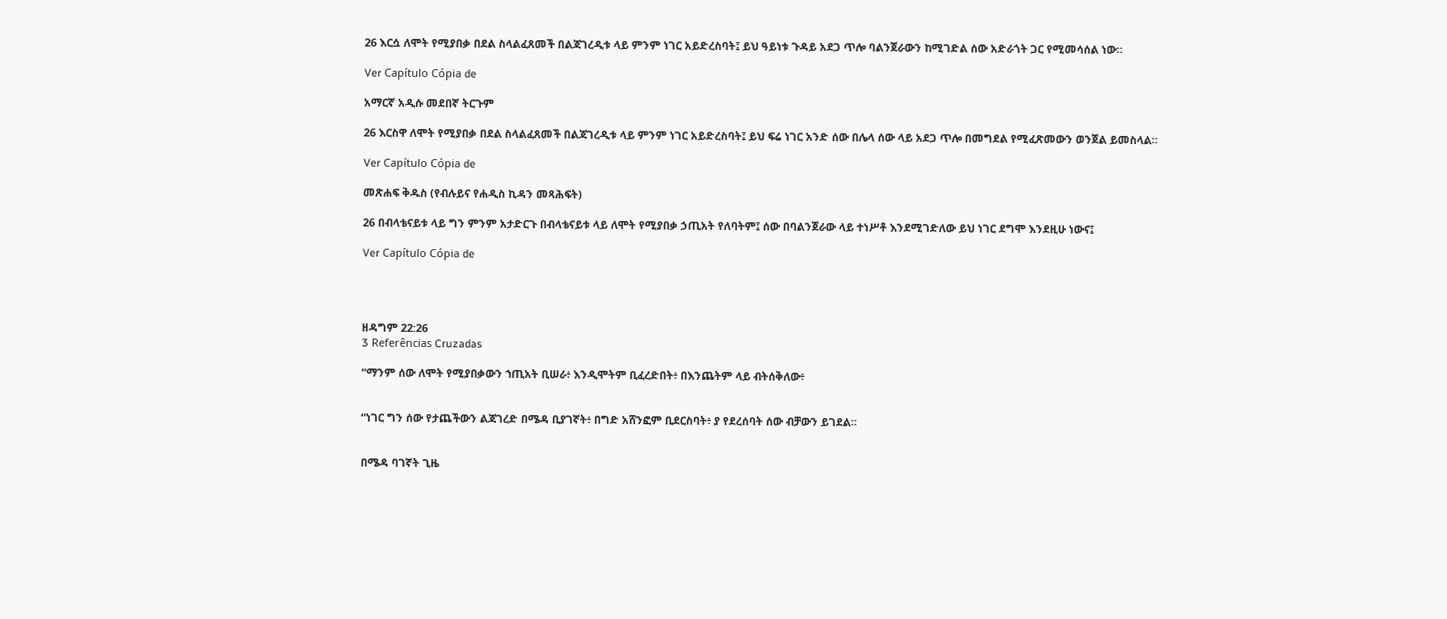26 እርሷ ለሞት የሚያበቃ በደል ስላልፈጸመች በልጃገረዲቱ ላይ ምንም ነገር አይድረስባት፤ ይህ ዓይነቱ ጉዳይ አደጋ ጥሎ ባልንጀራውን ከሚገድል ሰው አድራጎት ጋር የሚመሳሰል ነው።

Ver Capítulo Cópia de

አማርኛ አዲሱ መደበኛ ትርጉም

26 እርስዋ ለሞት የሚያበቃ በደል ስላልፈጸመች በልጃገረዲቱ ላይ ምንም ነገር አይድረስባት፤ ይህ ፍሬ ነገር አንድ ሰው በሌላ ሰው ላይ አደጋ ጥሎ በመግደል የሚፈጽመውን ወንጀል ይመስላል።

Ver Capítulo Cópia de

መጽሐፍ ቅዱስ (የብሉይና የሐዲስ ኪዳን መጻሕፍት)

26 በብላቴናይቱ ላይ ግን ምንም አታድርጉ በብላቴናይቱ ላይ ለሞት የሚያበቃ ኃጢአት የለባትም፤ ሰው በባልንጀራው ላይ ተነሥቶ እንደሚገድለው ይህ ነገር ደግሞ እንደዚሁ ነውና፤

Ver Capítulo Cópia de




ዘዳግም 22:26
3 Referências Cruzadas

“ማንም ሰው ለሞት የሚያበቃውን ኀጢአት ቢሠራ፥ እንዲሞትም ቢፈረድበት፥ በእንጨትም ላይ ብትሰቅለው፥


“ነገር ግን ሰው የታጨችውን ልጃገረድ በሜዳ ቢያገኛት፥ በግድ አሸንፎም ቢደርስባት፥ ያ የደረሰባት ሰው ብቻውን ይገደል።


በሜዳ ባገኛት ጊዜ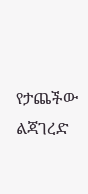የታጨችው ልጃገረድ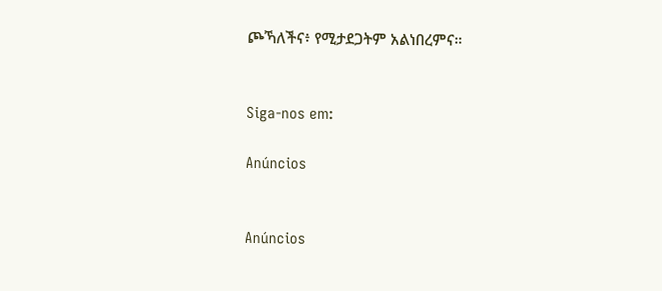ጮኻለችና፥ የሚታደጋትም አልነበረምና።


Siga-nos em:

Anúncios


Anúncios